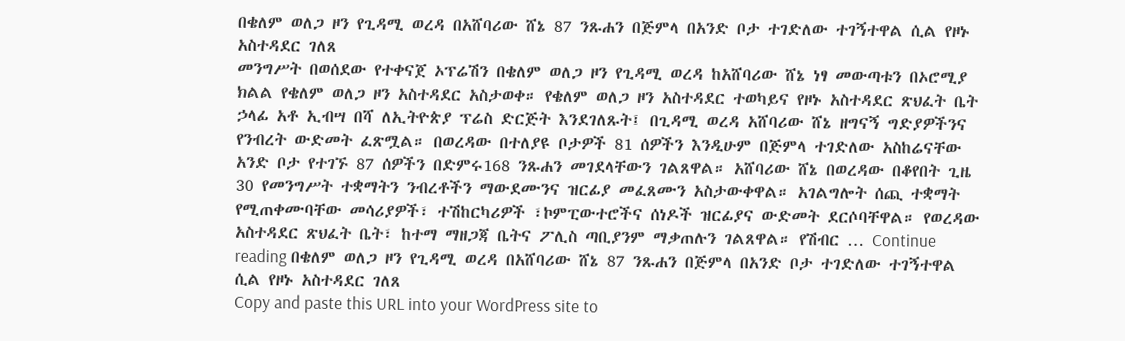በቄለም ወለጋ ዞን የጊዳሚ ወረዳ በአሸባሪው ሸኔ 87 ንጹሐን በጅምላ በአንድ ቦታ ተገድለው ተገኝተዋል ሲል የዞኑ አስተዳደር ገለጸ
መንግሥት በወሰደው የተቀናጀ ኦፕሬሽን በቄለም ወለጋ ዞን የጊዳሚ ወረዳ ከአሸባሪው ሸኔ ነፃ መውጣቱን በኦሮሚያ ክልል የቄለም ወለጋ ዞን አስተዳደር አስታወቀ። የቄለም ወለጋ ዞን አስተዳደር ተወካይና የዞኑ አስተዳደር ጽህፈት ቤት ኃላፊ አቶ ኢብሣ በሻ ለኢትዮጵያ ፕሬስ ድርጅት እንደገለጹት፤ በጊዳሚ ወረዳ አሸባሪው ሸኔ ዘግናኝ ግድያዎችንና የንብረት ውድመት ፈጽሟል። በወረዳው በተለያዩ ቦታዎች 81 ሰዎችን እንዲሁም በጅምላ ተገድለው አስከሬናቸው አንድ ቦታ የተገኙ 87 ሰዎችን በድምሩ168 ንጹሐን መገደላቸውን ገልጸዋል። አሸባሪው ሸኔ በወረዳው በቆየበት ጊዜ 30 የመንግሥት ተቋማትን ንብረቶችን ማውደሙንና ዝርፊያ መፈጸሙን አስታውቀዋል። አገልግሎት ሰጪ ተቋማት የሚጠቀሙባቸው መሳሪያዎች፣ ተሽከርካሪዎች ፣ኮምፒውተሮችና ሰነዶች ዝርፊያና ውድመት ደርሶባቸዋል። የወረዳው አስተዳደር ጽህፈት ቤት፣ ከተማ ማዘጋጃ ቤትና ፖሊስ ጣቢያንም ማቃጠሉን ገልጸዋል። የሽብር … Continue reading በቄለም ወለጋ ዞን የጊዳሚ ወረዳ በአሸባሪው ሸኔ 87 ንጹሐን በጅምላ በአንድ ቦታ ተገድለው ተገኝተዋል ሲል የዞኑ አስተዳደር ገለጸ
Copy and paste this URL into your WordPress site to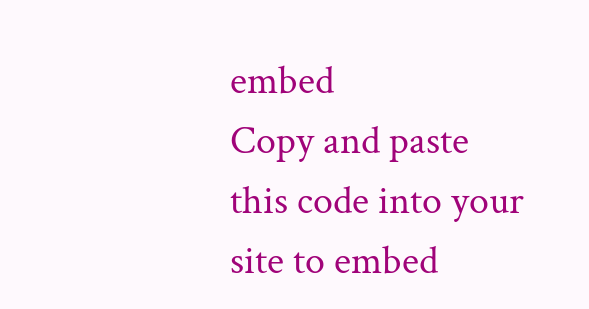embed
Copy and paste this code into your site to embed